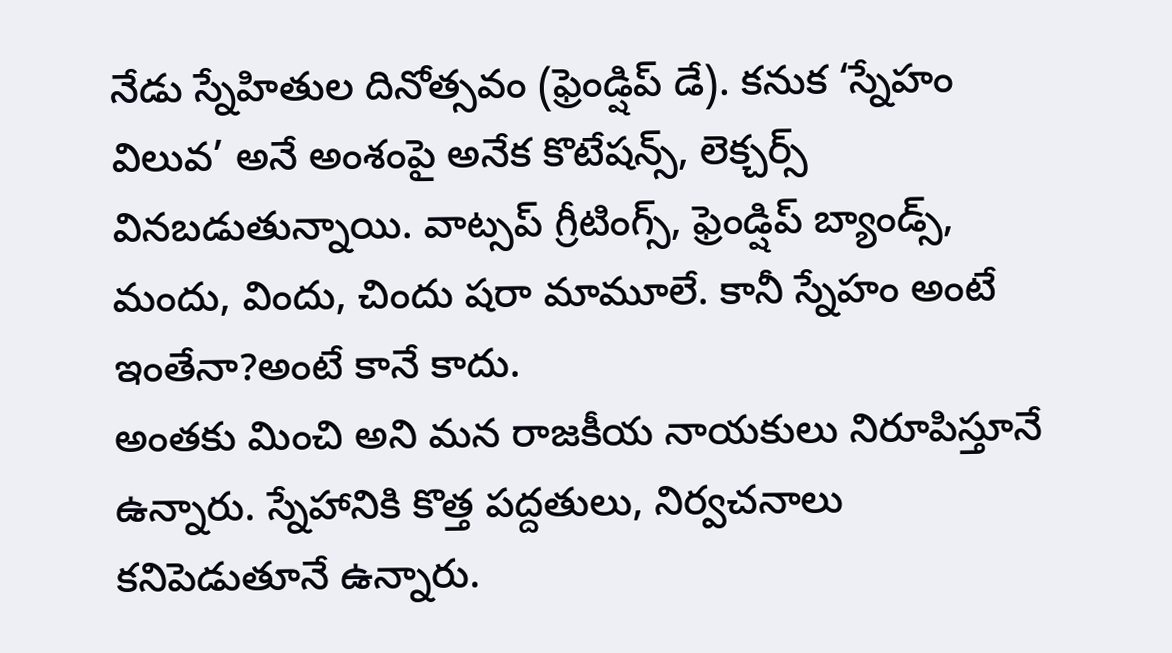నేడు స్నేహితుల దినోత్సవం (ఫ్రెండ్షిప్ డే). కనుక ‘స్నేహం విలువ’ అనే అంశంపై అనేక కొటేషన్స్, లెక్చర్స్ వినబడుతున్నాయి. వాట్సప్ గ్రీటింగ్స్, ఫ్రెండ్షిప్ బ్యాండ్స్, మందు, విందు, చిందు షరా మామూలే. కానీ స్నేహం అంటే ఇంతేనా?అంటే కానే కాదు.
అంతకు మించి అని మన రాజకీయ నాయకులు నిరూపిస్తూనే ఉన్నారు. స్నేహానికి కొత్త పద్దతులు, నిర్వచనాలు కనిపెడుతూనే ఉన్నారు.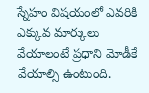స్నేహం విషయంలో ఎవరికి ఎక్కువ మార్కులు వేయాలంటే ప్రధాని మోడీకే వేయాల్సి ఉంటుంది.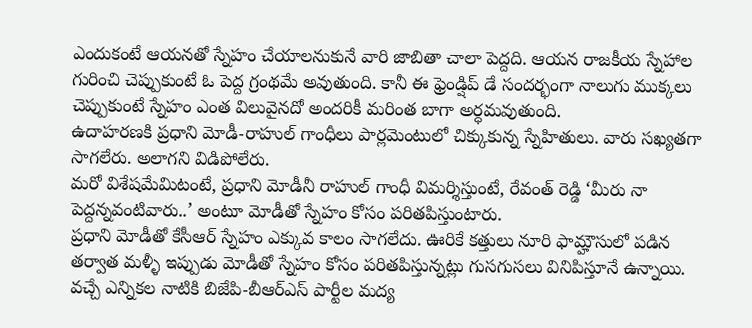ఎందుకంటే ఆయనతో స్నేహం చేయాలనుకునే వారి జాబితా చాలా పెద్దది. ఆయన రాజకీయ స్నేహాల గురించి చెప్పుకుంటే ఓ పెద్ద గ్రంథమే అవుతుంది. కానీ ఈ ఫ్రెండ్షిప్ డే సందర్భంగా నాలుగు ముక్కలు చెప్పుకుంటే స్నేహం ఎంత విలువైనదో అందరికీ మరింత బాగా అర్ధమవుతుంది.
ఉదాహరణకి ప్రధాని మోడీ-రాహుల్ గాంధీలు పార్లమెంటులో చిక్కుకున్న స్నేహితులు. వారు సఖ్యతగా సాగలేరు. అలాగని విడిపోలేరు.
మరో విశేషమేమిటంటే, ప్రధాని మోడీనీ రాహుల్ గాంధీ విమర్శిస్తుంటే, రేవంత్ రెడ్డి ‘మీరు నా పెద్దన్నవంటివారు..’ అంటూ మోడీతో స్నేహం కోసం పరితపిస్తుంటారు.
ప్రధాని మోడీతో కేసీఆర్ స్నేహం ఎక్కువ కాలం సాగలేదు. ఊరికే కత్తులు నూరి ఫామ్హౌసులో పడిన తర్వాత మళ్ళీ ఇప్పుడు మోడీతో స్నేహం కోసం పరితపిస్తున్నట్లు గుసగుసలు వినిపిస్తూనే ఉన్నాయి.
వచ్చే ఎన్నికల నాటికి బిజేపి-బీఆర్ఎస్ పార్టీల మద్య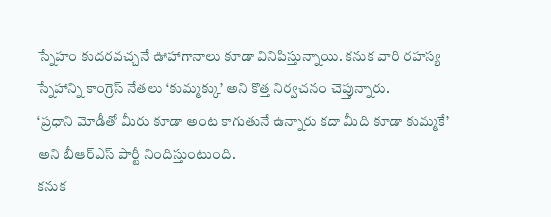స్నేహం కుదరవచ్చనే ఊహాగానాలు కూడా వినిపిస్తున్నాయి. కనుక వారి రహస్య స్నేహాన్ని కాంగ్రెస్ నేతలు ‘కుమ్మక్కు’ అని కొత్త నిర్వచనం చెప్తున్నారు.
‘ప్రధాని మోడీతో మీరు కూడా అంట కాగుతునే ఉన్నారు కదా మీది కూడా కుమ్మకే’ అని బీఆర్ఎస్ పార్టీ నిందిస్తుంటుంది.
కనుక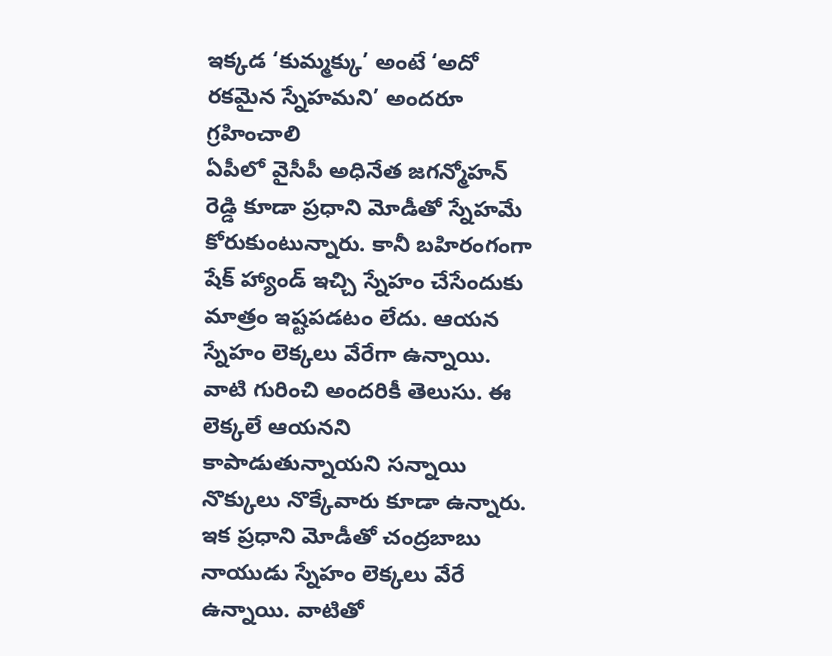ఇక్కడ ‘కుమ్మక్కు’ అంటే ‘అదో రకమైన స్నేహమని’ అందరూ గ్రహించాలి
ఏపీలో వైసీపీ అధినేత జగన్మోహన్ రెడ్డి కూడా ప్రధాని మోడీతో స్నేహమే కోరుకుంటున్నారు. కానీ బహిరంగంగా షేక్ హ్యాండ్ ఇచ్చి స్నేహం చేసేందుకు మాత్రం ఇష్టపడటం లేదు. ఆయన స్నేహం లెక్కలు వేరేగా ఉన్నాయి. వాటి గురించి అందరికీ తెలుసు. ఈ లెక్కలే ఆయనని కాపాడుతున్నాయని సన్నాయి నొక్కులు నొక్కేవారు కూడా ఉన్నారు.
ఇక ప్రధాని మోడీతో చంద్రబాబు నాయుడు స్నేహం లెక్కలు వేరే ఉన్నాయి. వాటితో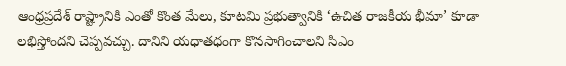ఆంధ్రప్రదేశ్ రాష్ట్రానికి ఎంతో కొంత మేలు, కూటమి ప్రభుత్వానికి ‘ఉచిత రాజకీయ భీమా’ కూడా లభిస్తోందని చెప్పవచ్చు. దానిని యధాతధంగా కొనసాగించాలని సిఎం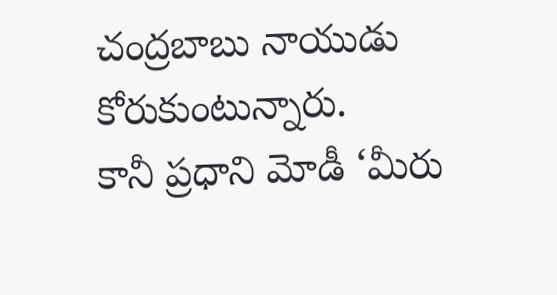చంద్రబాబు నాయుడు కోరుకుంటున్నారు.
కానీ ప్రధాని మోడీ ‘మీరు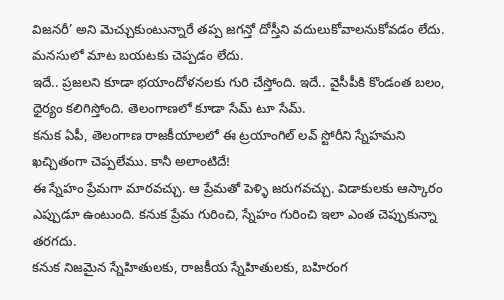విజనరీ’ అని మెచ్చుకుంటున్నారే తప్ప జగన్తో దోస్తీని వదులుకోవాలనుకోవడం లేదు. మనసులో మాట బయటకు చెప్పడం లేదు.
ఇదే.. ప్రజలని కూడా భయాందోళనలకు గురి చేస్తోంది. ఇదే.. వైసీపీకి కొండంత బలం, ధైర్యం కలిగిస్తోంది. తెలంగాణలో కూడా సేమ్ టూ సేమ్.
కనుక ఏపీ, తెలంగాణ రాజకీయాలలో ఈ ట్రయాంగిల్ లవ్ స్టోరీని స్నేహమని ఖచ్చితంగా చెప్పలేము. కానీ అలాంటిదే!
ఈ స్నేహం ప్రేమగా మారవచ్చు. ఆ ప్రేమతో పెళ్ళి జరుగవచ్చు. విడాకులకు ఆస్కారం ఎప్పుడూ ఉంటుంది. కనుక ప్రేమ గురించి, స్నేహం గురించి ఇలా ఎంత చెప్పుకున్నా తరగదు.
కనుక నిజమైన స్నేహితులకు, రాజకీయ స్నేహితులకు, బహిరంగ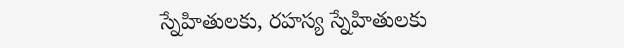స్నేహితులకు, రహస్య స్నేహితులకు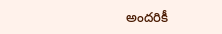అందరికీ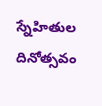స్నేహితుల దినోత్సవం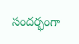సందర్భంగా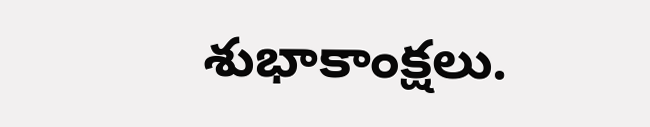శుభాకాంక్షలు.